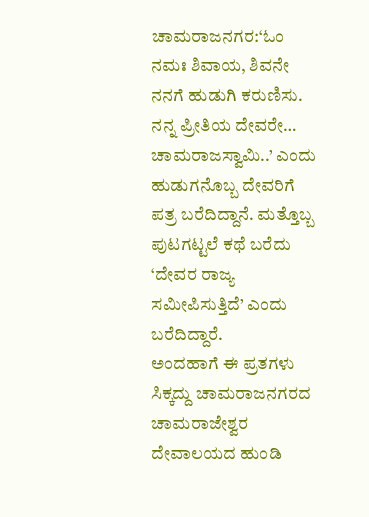ಚಾಮರಾಜನಗರ:‘ಓಂ ನಮಃ ಶಿವಾಯ, ಶಿವನೇ ನನಗೆ ಹುಡುಗಿ ಕರುಣಿಸು. ನನ್ನ ಪ್ರೀತಿಯ ದೇವರೇ… ಚಾಮರಾಜಸ್ವಾಮಿ..’ ಎಂದು ಹುಡುಗನೊಬ್ಬ ದೇವರಿಗೆ ಪತ್ರ ಬರೆದಿದ್ದಾನೆ. ಮತ್ತೊಬ್ಬ ಪುಟಗಟ್ಟಲೆ ಕಥೆ ಬರೆದು ‘ದೇವರ ರಾಜ್ಯ ಸಮೀಪಿಸುತ್ತಿದೆ’ ಎಂದು ಬರೆದಿದ್ದಾರೆ.
ಅಂದಹಾಗೆ ಈ ಪ್ರತಗಳು ಸಿಕ್ಕದ್ದು ಚಾಮರಾಜನಗರದ ಚಾಮರಾಜೇಶ್ವರ ದೇವಾಲಯದ ಹುಂಡಿ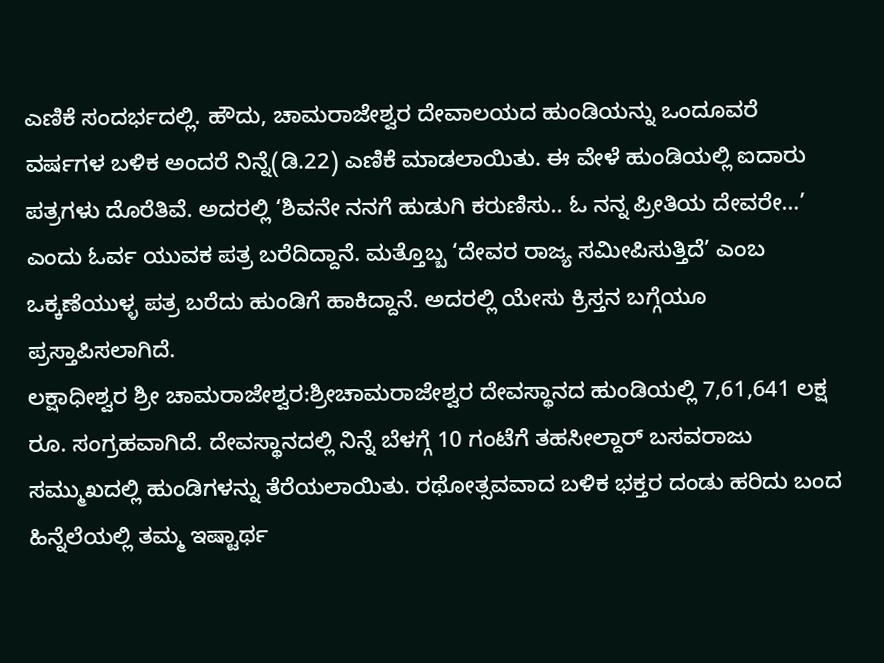ಎಣಿಕೆ ಸಂದರ್ಭದಲ್ಲಿ. ಹೌದು, ಚಾಮರಾಜೇಶ್ವರ ದೇವಾಲಯದ ಹುಂಡಿಯನ್ನು ಒಂದೂವರೆ ವರ್ಷಗಳ ಬಳಿಕ ಅಂದರೆ ನಿನ್ನೆ(ಡಿ.22) ಎಣಿಕೆ ಮಾಡಲಾಯಿತು. ಈ ವೇಳೆ ಹುಂಡಿಯಲ್ಲಿ ಐದಾರು ಪತ್ರಗಳು ದೊರೆತಿವೆ. ಅದರಲ್ಲಿ ‘ಶಿವನೇ ನನಗೆ ಹುಡುಗಿ ಕರುಣಿಸು.. ಓ ನನ್ನ ಪ್ರೀತಿಯ ದೇವರೇ…’ ಎಂದು ಓರ್ವ ಯುವಕ ಪತ್ರ ಬರೆದಿದ್ದಾನೆ. ಮತ್ತೊಬ್ಬ ‘ದೇವರ ರಾಜ್ಯ ಸಮೀಪಿಸುತ್ತಿದೆ’ ಎಂಬ ಒಕ್ಕಣೆಯುಳ್ಳ ಪತ್ರ ಬರೆದು ಹುಂಡಿಗೆ ಹಾಕಿದ್ದಾನೆ. ಅದರಲ್ಲಿ ಯೇಸು ಕ್ರಿಸ್ತನ ಬಗ್ಗೆಯೂ ಪ್ರಸ್ತಾಪಿಸಲಾಗಿದೆ.
ಲಕ್ಷಾಧೀಶ್ವರ ಶ್ರೀ ಚಾಮರಾಜೇಶ್ವರ:ಶ್ರೀಚಾಮರಾಜೇಶ್ವರ ದೇವಸ್ಥಾನದ ಹುಂಡಿಯಲ್ಲಿ 7,61,641 ಲಕ್ಷ ರೂ. ಸಂಗ್ರಹವಾಗಿದೆ. ದೇವಸ್ಥಾನದಲ್ಲಿ ನಿನ್ನೆ ಬೆಳಗ್ಗೆ 10 ಗಂಟೆಗೆ ತಹಸೀಲ್ದಾರ್ ಬಸವರಾಜು ಸಮ್ಮುಖದಲ್ಲಿ ಹುಂಡಿಗಳನ್ನು ತೆರೆಯಲಾಯಿತು. ರಥೋತ್ಸವವಾದ ಬಳಿಕ ಭಕ್ತರ ದಂಡು ಹರಿದು ಬಂದ ಹಿನ್ನೆಲೆಯಲ್ಲಿ ತಮ್ಮ ಇಷ್ಟಾರ್ಥ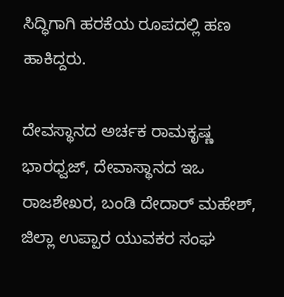ಸಿದ್ಧಿಗಾಗಿ ಹರಕೆಯ ರೂಪದಲ್ಲಿ ಹಣ ಹಾಕಿದ್ದರು.

ದೇವಸ್ಥಾನದ ಅರ್ಚಕ ರಾಮಕೃಷ್ಣ ಭಾರಧ್ವಜ್, ದೇವಾಸ್ಥಾನದ ಇಒ ರಾಜಶೇಖರ, ಬಂಡಿ ದೇದಾರ್ ಮಹೇಶ್, ಜಿಲ್ಲಾ ಉಪ್ಪಾರ ಯುವಕರ ಸಂಘ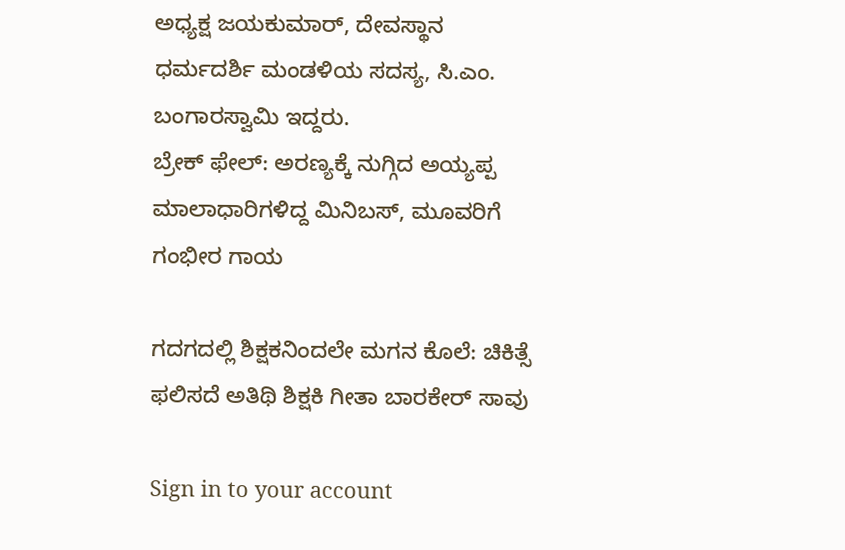ಅಧ್ಯಕ್ಷ ಜಯಕುಮಾರ್, ದೇವಸ್ಥಾನ ಧರ್ಮದರ್ಶಿ ಮಂಡಳಿಯ ಸದಸ್ಯ, ಸಿ.ಎಂ. ಬಂಗಾರಸ್ವಾಮಿ ಇದ್ದರು.
ಬ್ರೇಕ್ ಫೇಲ್: ಅರಣ್ಯಕ್ಕೆ ನುಗ್ಗಿದ ಅಯ್ಯಪ್ಪ ಮಾಲಾಧಾರಿಗಳಿದ್ದ ಮಿನಿಬಸ್, ಮೂವರಿಗೆ ಗಂಭೀರ ಗಾಯ

ಗದಗದಲ್ಲಿ ಶಿಕ್ಷಕನಿಂದಲೇ ಮಗನ ಕೊಲೆ: ಚಿಕಿತ್ಸೆ ಫಲಿಸದೆ ಅತಿಥಿ ಶಿಕ್ಷಕಿ ಗೀತಾ ಬಾರಕೇರ್ ಸಾವು

Sign in to your account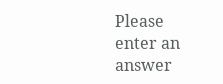Please enter an answer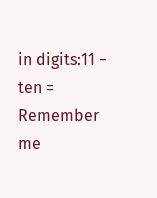in digits:11 − ten =
Remember me